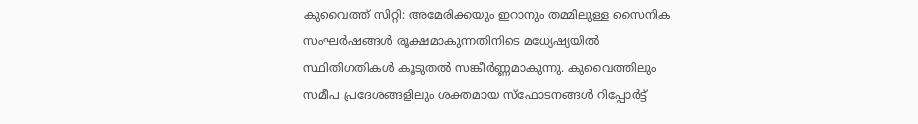കുവൈത്ത് സിറ്റി: അമേരിക്കയും ഇറാനും തമ്മിലുള്ള സൈനിക സംഘർഷങ്ങൾ രൂക്ഷമാകുന്നതിനിടെ മധ്യേഷ്യയിൽ സ്ഥിതിഗതികൾ കൂടുതൽ സങ്കീർണ്ണമാകുന്നു. കുവൈത്തിലും സമീപ പ്രദേശങ്ങളിലും ശക്തമായ സ്ഫോടനങ്ങൾ റിപ്പോർട്ട്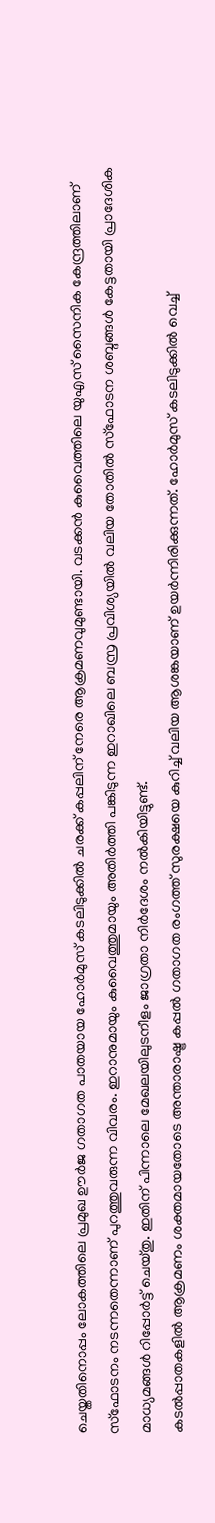ചെയ്തതിനൊപ്പം ലോകത്തിലെ പ്രമുഖ ഊർജ ഗതാഗത പാതയായ ഹോർമുസ് കടലിടുക്കിൽ ചരക്ക് കപ്പലിന് നേരെ ആക്രമണവുമുണ്ടായി. വടക്കൻ കുവൈത്തിലെ യുഎസ് സൈനിക കേന്ദ്രത്തിലാണ് സ്ഫോടനം നടന്നതെന്നാണ് പുറത്തുവരുന്ന വിവരം. ഇറാനുമായും കുവൈത്തുമായും അതിർത്തി പങ്കിടുന്ന ഇറാഖിലെ ബസ്ര പ്രവിശ്യയിൽ വലിയ തോതിൽ സ്ഫോടന ശബ്ദങ്ങൾ കേട്ടതായി പ്രാദേശിക മാധ്യമങ്ങൾ റിപ്പോർട്ട് ചെയ്തു. ഇതിന് പിന്നാലെ മേഖലയിലുടനീളം ജാഗ്രതാ നിർദേശം നൽകിയിട്ടുണ്ട്.
കടൽപ്പാതകളിൽ ആക്രമണം ശക്തമായതോടെ അന്താരാഷ്ട്ര കപ്പൽ ഗതാഗത രംഗത്ത് സുരക്ഷയെ കുറിച്ച് വലിയ ആശങ്കയാണ് ഉയർന്നിരിക്കുന്നത്. ഹോർമുസ് കടലിടുക്കിൽ വെച്ച്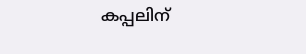കപ്പലിന്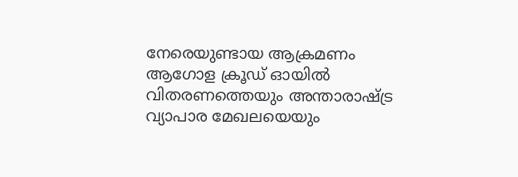നേരെയുണ്ടായ ആക്രമണം ആഗോള ക്രൂഡ് ഓയിൽ വിതരണത്തെയും അന്താരാഷ്ട്ര വ്യാപാര മേഖലയെയും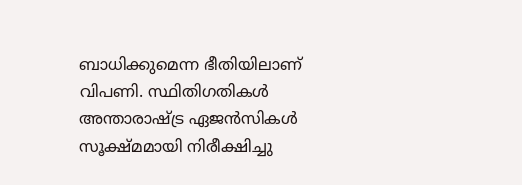ബാധിക്കുമെന്ന ഭീതിയിലാണ് വിപണി. സ്ഥിതിഗതികൾ അന്താരാഷ്ട്ര ഏജൻസികൾ സൂക്ഷ്മമായി നിരീക്ഷിച്ചു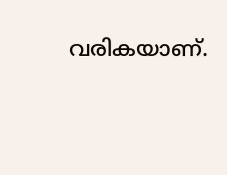വരികയാണ്.